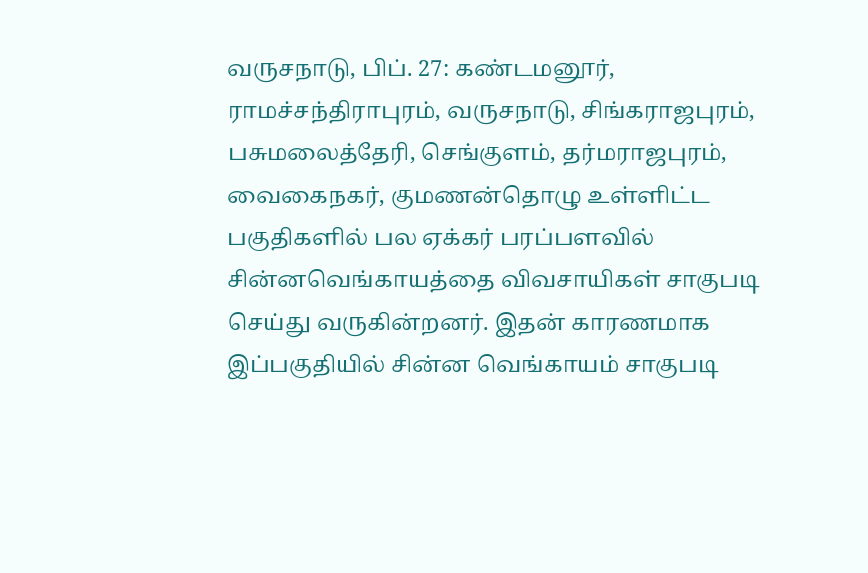வருசநாடு, பிப். 27: கண்டமனூர், ராமச்சந்திராபுரம், வருசநாடு, சிங்கராஜபுரம், பசுமலைத்தேரி, செங்குளம், தர்மராஜபுரம், வைகைநகர், குமணன்தொழு உள்ளிட்ட பகுதிகளில் பல ஏக்கர் பரப்பளவில் சின்னவெங்காயத்தை விவசாயிகள் சாகுபடி செய்து வருகின்றனர். இதன் காரணமாக இப்பகுதியில் சின்ன வெங்காயம் சாகுபடி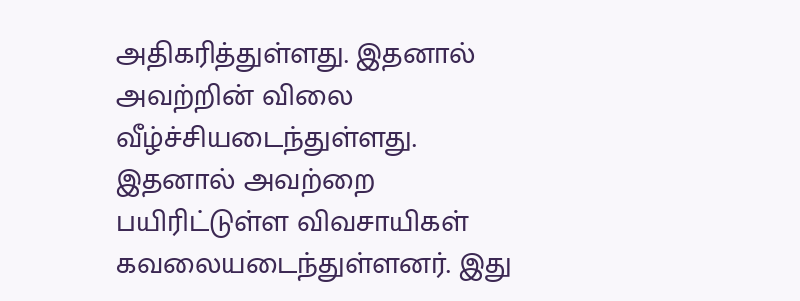அதிகரித்துள்ளது. இதனால் அவற்றின் விலை வீழ்ச்சியடைந்துள்ளது.
இதனால் அவற்றை பயிரிட்டுள்ள விவசாயிகள் கவலையடைந்துள்ளனர். இது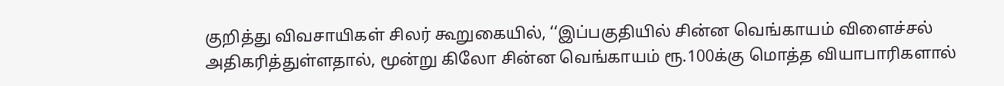குறித்து விவசாயிகள் சிலர் கூறுகையில், ‘‘இப்பகுதியில் சின்ன வெங்காயம் விளைச்சல் அதிகரித்துள்ளதால், மூன்று கிலோ சின்ன வெங்காயம் ரூ.100க்கு மொத்த வியாபாரிகளால்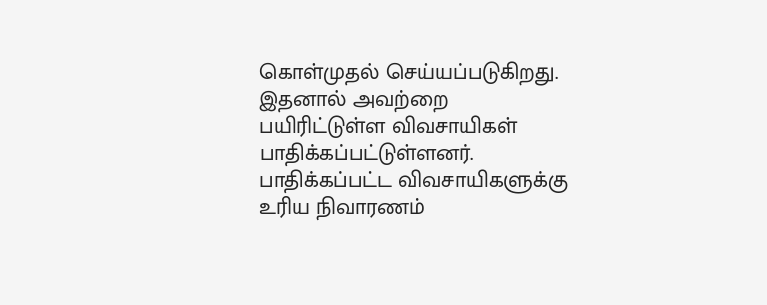கொள்முதல் செய்யப்படுகிறது. இதனால் அவற்றை பயிரிட்டுள்ள விவசாயிகள் பாதிக்கப்பட்டுள்ளனர். பாதிக்கப்பட்ட விவசாயிகளுக்கு உரிய நிவாரணம்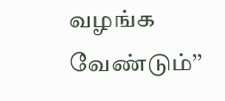வழங்க வேண்டும்’’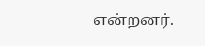என்றனர்.